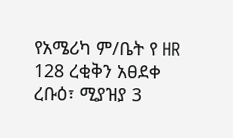የአሜሪካ ም/ቤት የ HR 128 ረቂቅን አፀደቀ
ረቡዕ፣ ሚያዝያ 3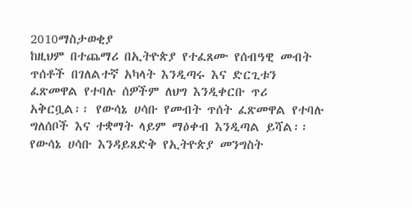2010ማስታወቂያ
ከዚህም በተጨማሪ በኢትዮጵያ የተፈጸሙ የሰብዓዊ መብት ጥሰቶች በገለልተኛ አካላት እንዲጣሩ እና ድርጊቱን ፈጽመዋል የተባሉ ሰዎችም ለህግ እንዲቀርቡ ጥሪ አቅርቧል፡፡ የውሳኔ ሀሳቡ የመብት ጥሰት ፈጽመዋል የተባሉ ግለሰቦች እና ተቋማት ላይም ማዕቀብ እንዲጣል ይሻል፡፡ የውሳኔ ሀሳቡ እንዳይጸድቅ የኢትዮጵያ መንግስት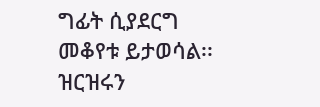ግፊት ሲያደርግ መቆየቱ ይታወሳል፡፡ ዝርዝሩን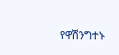የዋሽንግተኑ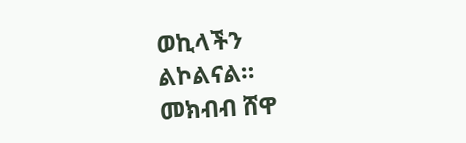ወኪላችን ልኮልናል።
መክብብ ሸዋ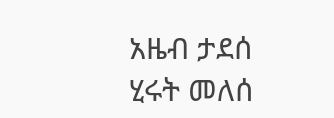አዜብ ታደሰ
ሂሩት መለሰ